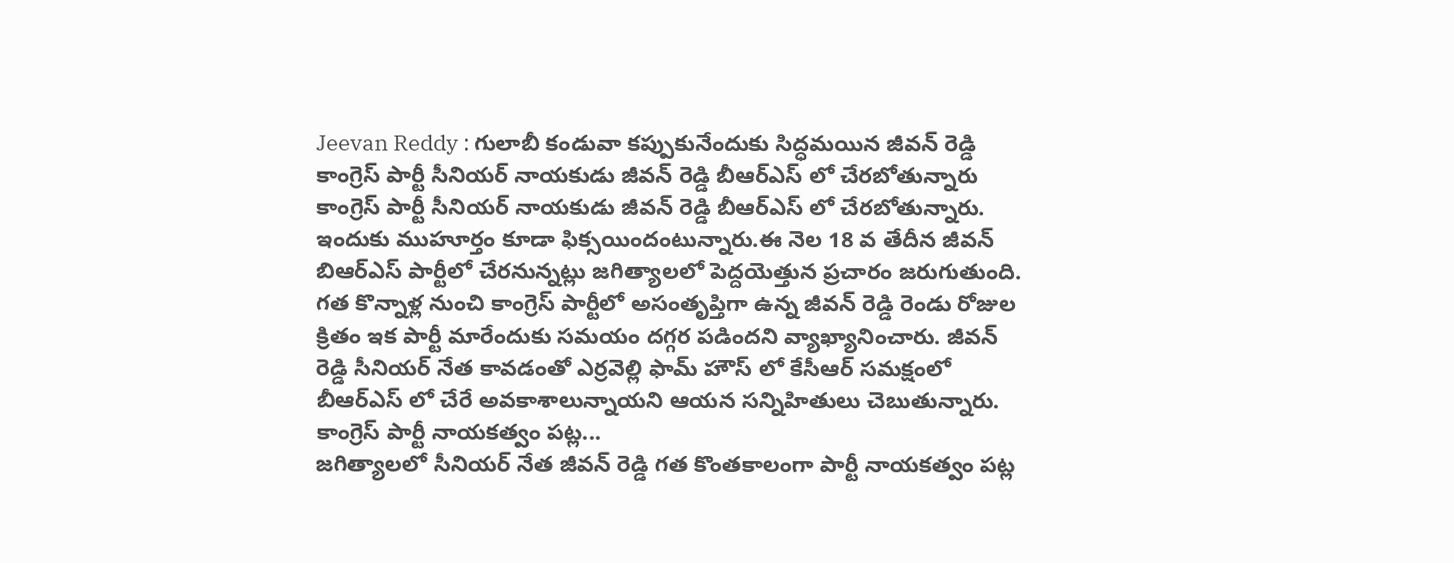Jeevan Reddy : గులాబీ కండువా కప్పుకునేందుకు సిద్ధమయిన జీవన్ రెడ్డి
కాంగ్రెస్ పార్టీ సీనియర్ నాయకుడు జీవన్ రెడ్డి బీఆర్ఎస్ లో చేరబోతున్నారు
కాంగ్రెస్ పార్టీ సీనియర్ నాయకుడు జీవన్ రెడ్డి బీఆర్ఎస్ లో చేరబోతున్నారు. ఇందుకు ముహూర్తం కూడా ఫిక్సయిందంటున్నారు.ఈ నెల 18 వ తేదీన జీవన్ బిఆర్ఎస్ పార్టీలో చేరనున్నట్లు జగిత్యాలలో పెద్దయెత్తున ప్రచారం జరుగుతుంది. గత కొన్నాళ్ల నుంచి కాంగ్రెస్ పార్టీలో అసంతృప్తిగా ఉన్న జీవన్ రెడ్డి రెండు రోజుల క్రితం ఇక పార్టీ మారేందుకు సమయం దగ్గర పడిందని వ్యాఖ్యానించారు. జీవన్ రెడ్డి సీనియర్ నేత కావడంతో ఎర్రవెల్లి ఫామ్ హౌస్ లో కేసీఆర్ సమక్షంలో బీఆర్ఎస్ లో చేరే అవకాశాలున్నాయని ఆయన సన్నిహితులు చెబుతున్నారు.
కాంగ్రెస్ పార్టీ నాయకత్వం పట్ల...
జగిత్యాలలో సీనియర్ నేత జీవన్ రెడ్డి గత కొంతకాలంగా పార్టీ నాయకత్వం పట్ల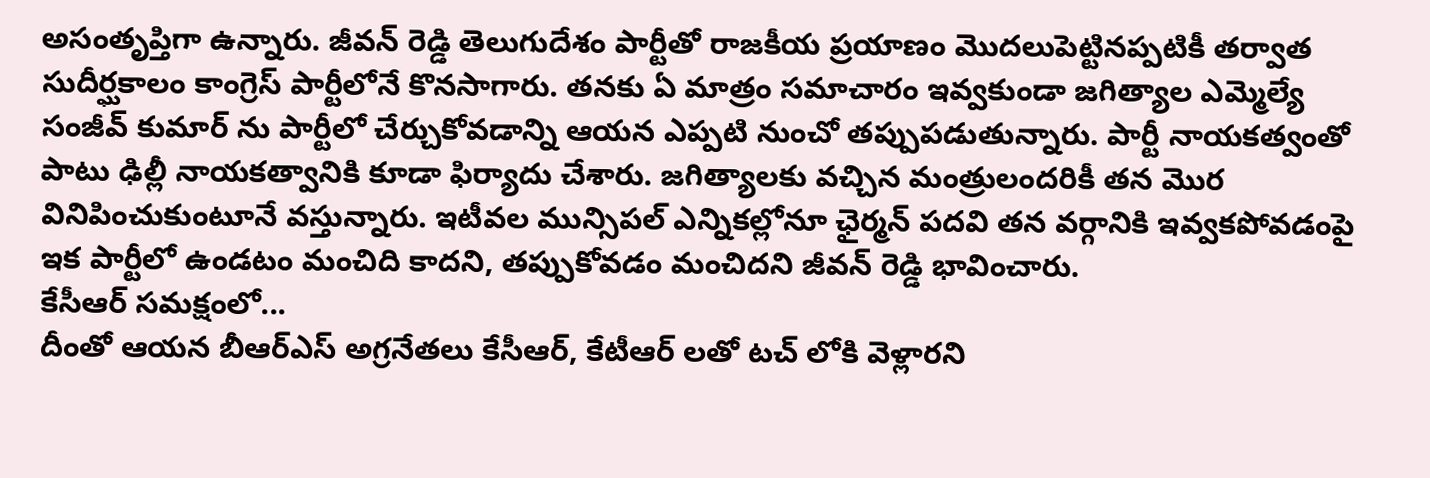అసంతృప్తిగా ఉన్నారు. జీవన్ రెడ్డి తెలుగుదేశం పార్టీతో రాజకీయ ప్రయాణం మొదలుపెట్టినప్పటికీ తర్వాత సుదీర్ఘకాలం కాంగ్రెస్ పార్టీలోనే కొనసాగారు. తనకు ఏ మాత్రం సమాచారం ఇవ్వకుండా జగిత్యాల ఎమ్మెల్యే సంజీవ్ కుమార్ ను పార్టీలో చేర్చుకోవడాన్ని ఆయన ఎప్పటి నుంచో తప్పుపడుతున్నారు. పార్టీ నాయకత్వంతో పాటు ఢిల్లీ నాయకత్వానికి కూడా ఫిర్యాదు చేశారు. జగిత్యాలకు వచ్చిన మంత్రులందరికీ తన మొర వినిపించుకుంటూనే వస్తున్నారు. ఇటీవల మున్సిపల్ ఎన్నికల్లోనూ ఛైర్మన్ పదవి తన వర్గానికి ఇవ్వకపోవడంపై ఇక పార్టీలో ఉండటం మంచిది కాదని, తప్పుకోవడం మంచిదని జీవన్ రెడ్డి భావించారు.
కేసీఆర్ సమక్షంలో...
దీంతో ఆయన బీఆర్ఎస్ అగ్రనేతలు కేసీఆర్, కేటీఆర్ లతో టచ్ లోకి వెళ్లారని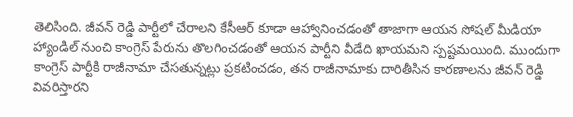తెలిసింది. జీవన్ రెడ్డి పార్టీలో చేరాలని కేసీఆర్ కూడా ఆహ్వానించడంతో తాజాగా ఆయన సోషల్ మీడియా హ్యాండిల్ నుంచి కాంగ్రెస్ పేరును తొలగించడంతో ఆయన పార్టీని వీడేది ఖాయమని స్పష్టమయింది. ముందుగా కాంగ్రెస్ పార్టీకి రాజీనామా చేసతున్నట్లు ప్రకటించడం, తన రాజీనామాకు దారితీసిన కారణాలను జీవన్ రెడ్డి వివరిస్తారని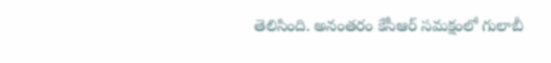తెలిసింది. అనంతరం కేసీఆర్ సమక్షంలో గులాబీ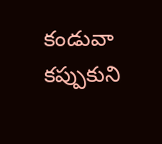కండువా కప్పుకుని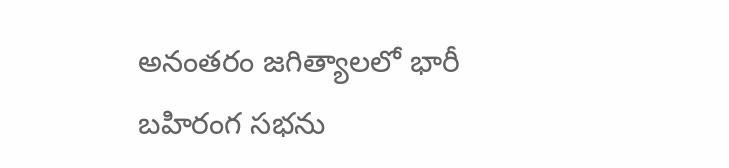అనంతరం జగిత్యాలలో భారీ బహిరంగ సభను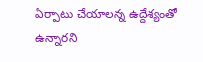ఏర్పాటు చేయాలన్న ఉద్దేశ్యంతో ఉన్నారని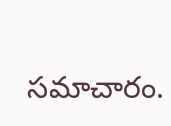సమాచారం.